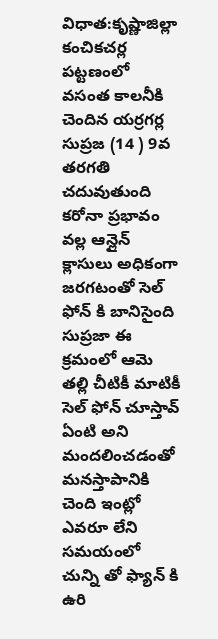విధాత:కృష్ణాజిల్లా కంచికచర్ల పట్టణంలో వసంత కాలనీకి చెందిన యర్రగర్ల సుప్రజ (14 ) 9వ తరగతి చదువుతుంది కరోనా ప్రభావం వల్ల ఆన్లైన్ క్లాసులు అధికంగా జరగటంతో సెల్ ఫోన్ కి బానిసైంది సుప్రజా ఈ క్రమంలో ఆమె తల్లి చీటికీ మాటికీ సెల్ ఫోన్ చూస్తావ్ ఏంటి అని మందలించడంతో మనస్తాపానికి చెంది ఇంట్లో ఎవరూ లేని సమయంలో చున్ని తో ఫ్యాన్ కి ఉరి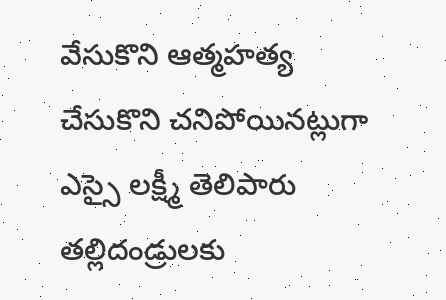వేసుకొని ఆత్మహత్య చేసుకొని చనిపోయినట్లుగా ఎస్సై లక్ష్మీ తెలిపారు తల్లిదండ్రులకు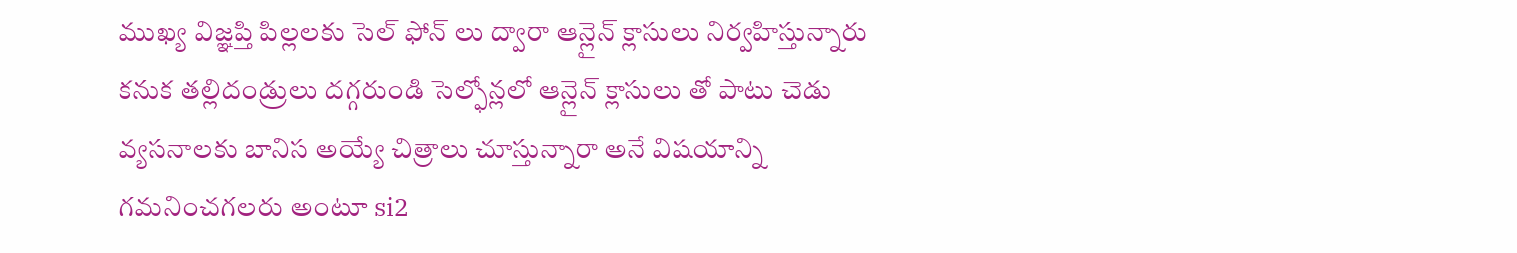ముఖ్య విజ్ఞప్తి పిల్లలకు సెల్ ఫోన్ లు ద్వారా ఆన్లైన్ క్లాసులు నిర్వహిస్తున్నారు కనుక తల్లిదండ్రులు దగ్గరుండి సెల్ఫోన్లలో ఆన్లైన్ క్లాసులు తో పాటు చెడు వ్యసనాలకు బానిస అయ్యే చిత్రాలు చూస్తున్నారా అనే విషయాన్ని గమనించగలరు అంటూ si2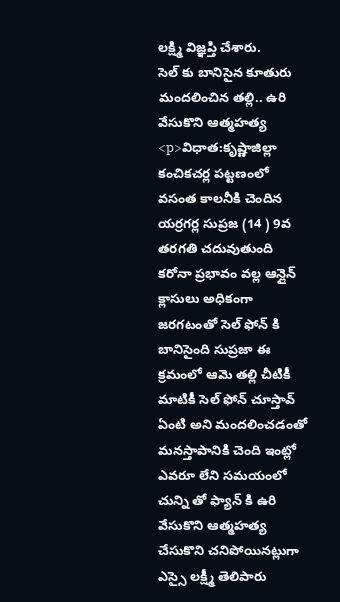లక్ష్మి విజ్ఞప్తి చేశారు.
సెల్ కు బానిసైన కూతురు మందలించిన తల్లి.. ఉరి వేసుకొని ఆత్మహత్య
<p>విధాత:కృష్ణాజిల్లా కంచికచర్ల పట్టణంలో వసంత కాలనీకి చెందిన యర్రగర్ల సుప్రజ (14 ) 9వ తరగతి చదువుతుంది కరోనా ప్రభావం వల్ల ఆన్లైన్ క్లాసులు అధికంగా జరగటంతో సెల్ ఫోన్ కి బానిసైంది సుప్రజా ఈ క్రమంలో ఆమె తల్లి చీటికీ మాటికీ సెల్ ఫోన్ చూస్తావ్ ఏంటి అని మందలించడంతో మనస్తాపానికి చెంది ఇంట్లో ఎవరూ లేని సమయంలో చున్ని తో ఫ్యాన్ కి ఉరి వేసుకొని ఆత్మహత్య చేసుకొని చనిపోయినట్లుగా ఎస్సై లక్ష్మీ తెలిపారు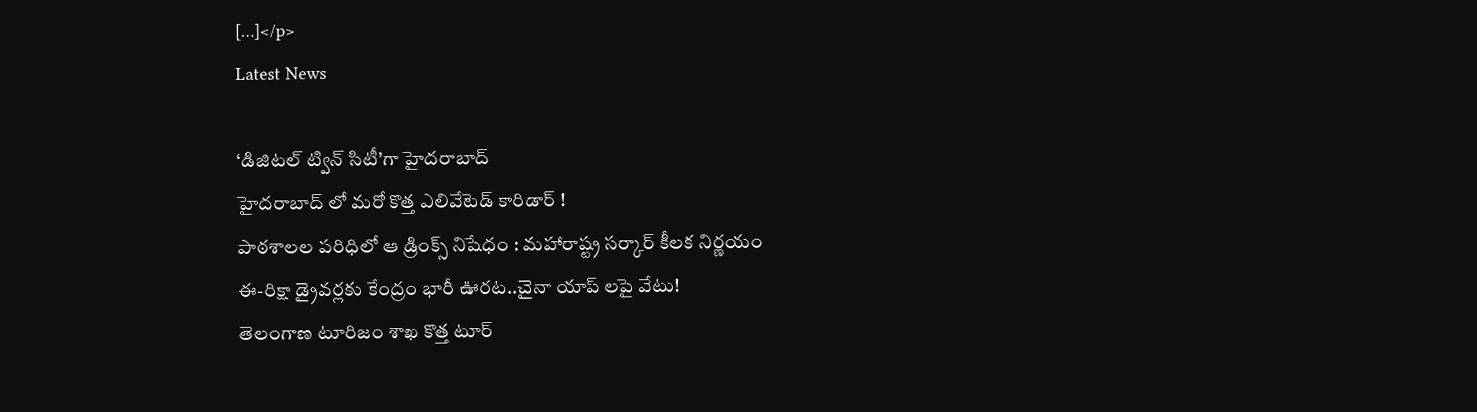[…]</p>
Latest News

‘డిజిటల్ ట్విన్ సిటీ’గా హైదరాబాద్
హైదరాబాద్ లో మరో కొత్త ఎలివేటెడ్ కారిడార్ !
పాఠశాలల పరిధిలో ఆ డ్రింక్స్ నిషేధం : మహారాష్ట్ర సర్కార్ కీలక నిర్ణయం
ఈ-రిక్షా డ్రైవర్లకు కేంద్రం భారీ ఊరట..చైనా యాప్ లపై వేటు!
తెలంగాణ టూరిజం శాఖ కొత్త టూర్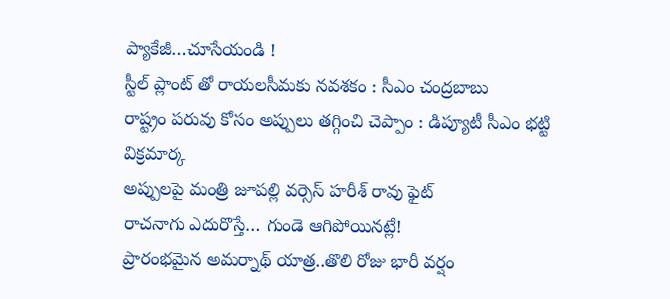ప్యాకేజీ…చూసేయండి !
స్టీల్ ప్లాంట్ తో రాయలసీమకు నవశకం : సీఎం చంద్రబాబు
రాష్ట్రం పరువు కోసం అప్పులు తగ్గించి చెప్పాం : డిప్యూటీ సీఎం భట్టి విక్రమార్క
అప్పులపై మంత్రి జూపల్లి వర్సెస్ హరీశ్ రావు ఫైట్
రాచనాగు ఎదురొస్తే… గుండె ఆగిపోయినట్లే!
ప్రారంభమైన అమర్నాథ్ యాత్ర..తొలి రోజు భారీ వర్షం